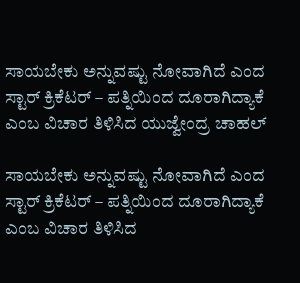ಸಾಯಬೇಕು ಅನ್ನುವಷ್ಟು ನೋವಾಗಿದೆ ಎಂದ ಸ್ಟಾರ್ ಕ್ರಿಕೆಟರ್ – ಪತ್ನಿಯಿಂದ ದೂರಾಗಿದ್ಯಾಕೆ ಎಂಬ ವಿಚಾರ ತಿಳಿಸಿದ ಯುಜ್ವೇಂದ್ರ ಚಾಹಲ್

ಸಾಯಬೇಕು ಅನ್ನುವಷ್ಟು ನೋವಾಗಿದೆ ಎಂದ ಸ್ಟಾರ್ ಕ್ರಿಕೆಟರ್ – ಪತ್ನಿಯಿಂದ ದೂರಾಗಿದ್ಯಾಕೆ ಎಂಬ ವಿಚಾರ ತಿಳಿಸಿದ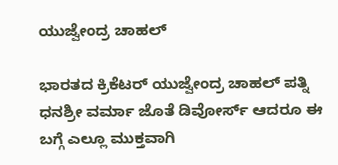ಯುಜ್ವೇಂದ್ರ ಚಾಹಲ್

ಭಾರತದ ಕ್ರಿಕೆಟರ್ ಯುಜ್ವೇಂದ್ರ ಚಾಹಲ್ ಪತ್ನಿ ಧನಶ್ರೀ ವರ್ಮಾ ಜೊತೆ ಡಿವೋರ್ಸ್ ಆದರೂ ಈ ಬಗ್ಗೆ ಎಲ್ಲೂ ಮುಕ್ತವಾಗಿ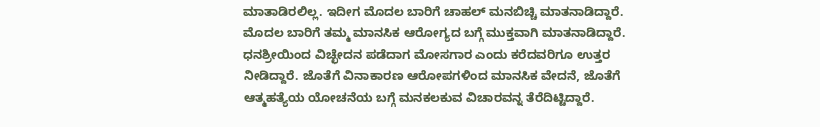ಮಾತಾಡಿರಲಿಲ್ಲ. ಇದೀಗ ಮೊದಲ ಬಾರಿಗೆ ಚಾಹಲ್ ಮನಬಿಚ್ಚಿ ಮಾತನಾಡಿದ್ದಾರೆ. ಮೊದಲ ಬಾರಿಗೆ ತಮ್ಮ ಮಾನಸಿಕ ಆರೋಗ್ಯದ ಬಗ್ಗೆ ಮುಕ್ತವಾಗಿ ಮಾತನಾಡಿದ್ದಾರೆ. ಧನಶ್ರೀಯಿಂದ ವಿಚ್ಛೇದನ ಪಡೆದಾಗ ಮೋಸಗಾರ ಎಂದು ಕರೆದವರಿಗೂ ಉತ್ತರ ನೀಡಿದ್ದಾರೆ. ಜೊತೆಗೆ ವಿನಾಕಾರಣ ಆರೋಪಗಳಿಂದ ಮಾನಸಿಕ ವೇದನೆ, ಜೊತೆಗೆ ಆತ್ಮಹತ್ಯೆಯ ಯೋಚನೆಯ ಬಗ್ಗೆ ಮನಕಲಕುವ ವಿಚಾರವನ್ನ ತೆರೆದಿಟ್ಟಿದ್ದಾರೆ.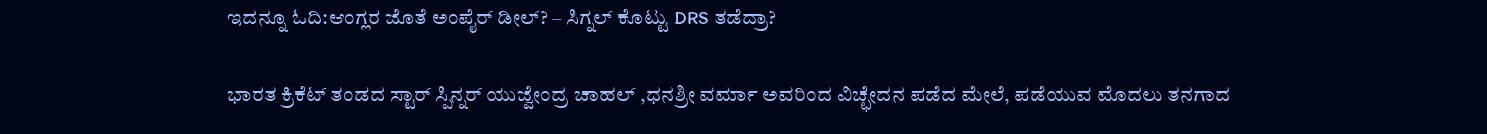ಇದನ್ನೂ ಓದಿ:ಆಂಗ್ಲರ ಜೊತೆ ಅಂಪೈರ್ ಡೀಲ್? – ಸಿಗ್ನಲ್ ಕೊಟ್ಟು DRS ತಡೆದ್ರಾ?

ಭಾರತ ಕ್ರಿಕೆಟ್ ತಂಡದ ಸ್ಟಾರ್ ಸ್ಪಿನ್ನರ್ ಯುಜ್ವೇಂದ್ರ ಚಾಹಲ್ ,ಧನಶ್ರೀ ವರ್ಮಾ ಅವರಿಂದ ವಿಚ್ಛೇದನ ಪಡೆದ ಮೇಲೆ, ಪಡೆಯುವ ಮೊದಲು ತನಗಾದ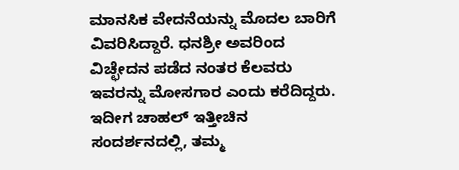ಮಾನಸಿಕ ವೇದನೆಯನ್ನು ಮೊದಲ ಬಾರಿಗೆ ವಿವರಿಸಿದ್ದಾರೆ. ಧನಶ್ರೀ ಅವರಿಂದ ವಿಚ್ಛೇದನ ಪಡೆದ ನಂತರ ಕೆಲವರು ಇವರನ್ನು ಮೋಸಗಾರ ಎಂದು ಕರೆದಿದ್ದರು. ಇದೀಗ ಚಾಹಲ್ ಇತ್ತೀಚಿನ ಸಂದರ್ಶನದಲ್ಲಿ, ತಮ್ಮ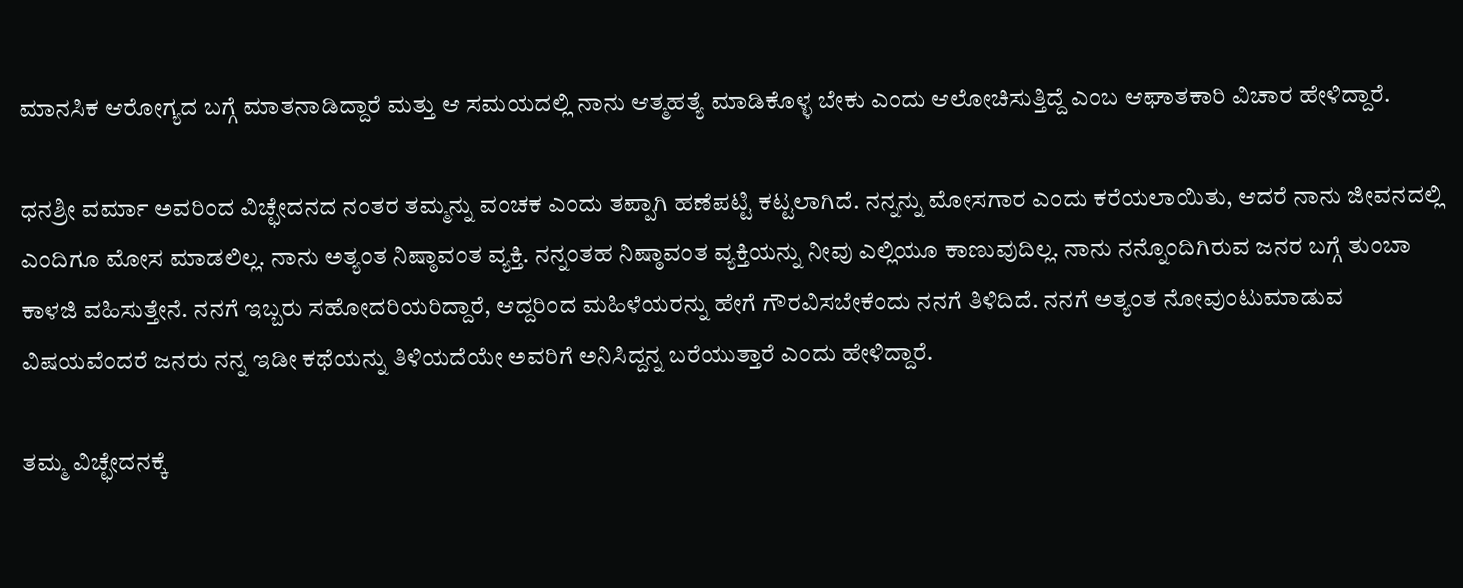ಮಾನಸಿಕ ಆರೋಗ್ಯದ ಬಗ್ಗೆ ಮಾತನಾಡಿದ್ದಾರೆ ಮತ್ತು ಆ ಸಮಯದಲ್ಲಿ ನಾನು ಆತ್ಮಹತ್ಯೆ ಮಾಡಿಕೊಳ್ಳ ಬೇಕು ಎಂದು ಆಲೋಚಿಸುತ್ತಿದ್ದೆ ಎಂಬ ಆಘಾತಕಾರಿ ವಿಚಾರ ಹೇಳಿದ್ದಾರೆ.

ಧನಶ್ರೀ ವರ್ಮಾ ಅವರಿಂದ ವಿಚ್ಛೇದನದ ನಂತರ ತಮ್ಮನ್ನು ವಂಚಕ ಎಂದು ತಪ್ಪಾಗಿ ಹಣೆಪಟ್ಟಿ ಕಟ್ಟಲಾಗಿದೆ. ನನ್ನನ್ನು ಮೋಸಗಾರ ಎಂದು ಕರೆಯಲಾಯಿತು, ಆದರೆ ನಾನು ಜೀವನದಲ್ಲಿ ಎಂದಿಗೂ ಮೋಸ ಮಾಡಲಿಲ್ಲ. ನಾನು ಅತ್ಯಂತ ನಿಷ್ಠಾವಂತ ವ್ಯಕ್ತಿ. ನನ್ನಂತಹ ನಿಷ್ಠಾವಂತ ವ್ಯಕ್ತಿಯನ್ನು ನೀವು ಎಲ್ಲಿಯೂ ಕಾಣುವುದಿಲ್ಲ. ನಾನು ನನ್ನೊಂದಿಗಿರುವ ಜನರ ಬಗ್ಗೆ ತುಂಬಾ ಕಾಳಜಿ ವಹಿಸುತ್ತೇನೆ. ನನಗೆ ಇಬ್ಬರು ಸಹೋದರಿಯರಿದ್ದಾರೆ, ಆದ್ದರಿಂದ ಮಹಿಳೆಯರನ್ನು ಹೇಗೆ ಗೌರವಿಸಬೇಕೆಂದು ನನಗೆ ತಿಳಿದಿದೆ. ನನಗೆ ಅತ್ಯಂತ ನೋವುಂಟುಮಾಡುವ ವಿಷಯವೆಂದರೆ ಜನರು ನನ್ನ ಇಡೀ ಕಥೆಯನ್ನು ತಿಳಿಯದೆಯೇ ಅವರಿಗೆ ಅನಿಸಿದ್ದನ್ನ ಬರೆಯುತ್ತಾರೆ ಎಂದು ಹೇಳಿದ್ದಾರೆ.

ತಮ್ಮ ವಿಚ್ಛೇದನಕ್ಕೆ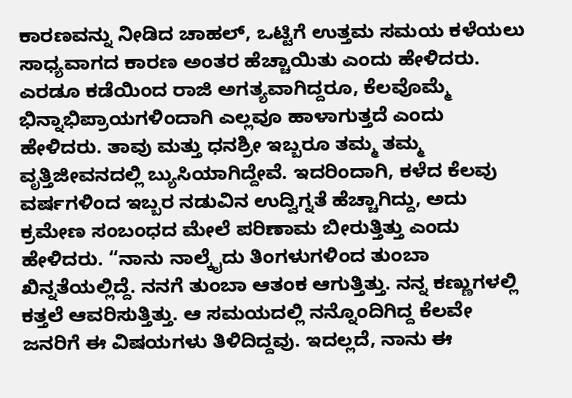ಕಾರಣವನ್ನು ನೀಡಿದ ಚಾಹಲ್, ಒಟ್ಟಿಗೆ ಉತ್ತಮ ಸಮಯ ಕಳೆಯಲು ಸಾಧ್ಯವಾಗದ ಕಾರಣ ಅಂತರ ಹೆಚ್ಚಾಯಿತು ಎಂದು ಹೇಳಿದರು. ಎರಡೂ ಕಡೆಯಿಂದ ರಾಜಿ ಅಗತ್ಯವಾಗಿದ್ದರೂ, ಕೆಲವೊಮ್ಮೆ ಭಿನ್ನಾಭಿಪ್ರಾಯಗಳಿಂದಾಗಿ ಎಲ್ಲವೂ ಹಾಳಾಗುತ್ತದೆ ಎಂದು ಹೇಳಿದರು. ತಾವು ಮತ್ತು ಧನಶ್ರೀ ಇಬ್ಬರೂ ತಮ್ಮ ತಮ್ಮ ವೃತ್ತಿಜೀವನದಲ್ಲಿ ಬ್ಯುಸಿಯಾಗಿದ್ದೇವೆ. ಇದರಿಂದಾಗಿ, ಕಳೆದ ಕೆಲವು ವರ್ಷಗಳಿಂದ ಇಬ್ಬರ ನಡುವಿನ ಉದ್ವಿಗ್ನತೆ ಹೆಚ್ಚಾಗಿದ್ದು, ಅದು ಕ್ರಮೇಣ ಸಂಬಂಧದ ಮೇಲೆ ಪರಿಣಾಮ ಬೀರುತ್ತಿತ್ತು ಎಂದು ಹೇಳಿದರು. “ನಾನು ನಾಲ್ಕೈದು ತಿಂಗಳುಗಳಿಂದ ತುಂಬಾ ಖಿನ್ನತೆಯಲ್ಲಿದ್ದೆ. ನನಗೆ ತುಂಬಾ ಆತಂಕ ಆಗುತ್ತಿತ್ತು. ನನ್ನ ಕಣ್ಣುಗಳಲ್ಲಿ ಕತ್ತಲೆ ಆವರಿಸುತ್ತಿತ್ತು. ಆ ಸಮಯದಲ್ಲಿ ನನ್ನೊಂದಿಗಿದ್ದ ಕೆಲವೇ ಜನರಿಗೆ ಈ ವಿಷಯಗಳು ತಿಳಿದಿದ್ದವು. ಇದಲ್ಲದೆ, ನಾನು ಈ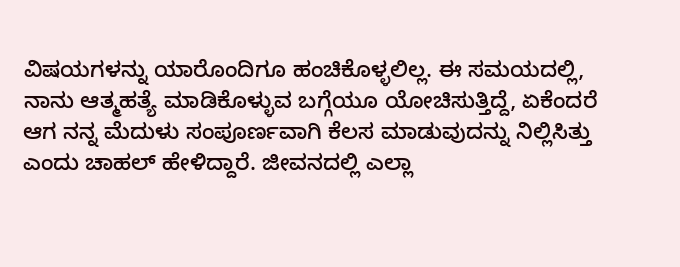ವಿಷಯಗಳನ್ನು ಯಾರೊಂದಿಗೂ ಹಂಚಿಕೊಳ್ಳಲಿಲ್ಲ. ಈ ಸಮಯದಲ್ಲಿ, ನಾನು ಆತ್ಮಹತ್ಯೆ ಮಾಡಿಕೊಳ್ಳುವ ಬಗ್ಗೆಯೂ ಯೋಚಿಸುತ್ತಿದ್ದೆ, ಏಕೆಂದರೆ ಆಗ ನನ್ನ ಮೆದುಳು ಸಂಪೂರ್ಣವಾಗಿ ಕೆಲಸ ಮಾಡುವುದನ್ನು ನಿಲ್ಲಿಸಿತ್ತು ಎಂದು ಚಾಹಲ್ ಹೇಳಿದ್ದಾರೆ. ಜೀವನದಲ್ಲಿ ಎಲ್ಲಾ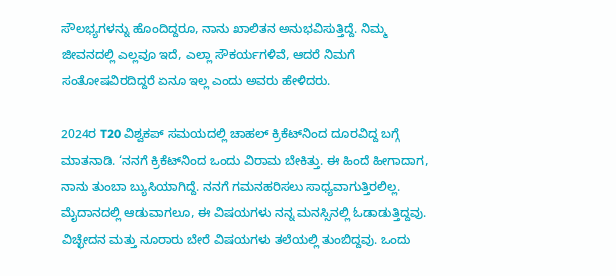ಸೌಲಭ್ಯಗಳನ್ನು ಹೊಂದಿದ್ದರೂ, ನಾನು ಖಾಲಿತನ ಅನುಭವಿಸುತ್ತಿದ್ದೆ. ನಿಮ್ಮ ಜೀವನದಲ್ಲಿ ಎಲ್ಲವೂ ಇದೆ, ಎಲ್ಲಾ ಸೌಕರ್ಯಗಳಿವೆ, ಆದರೆ ನಿಮಗೆ ಸಂತೋಷವಿರದಿದ್ದರೆ ಏನೂ ಇಲ್ಲ ಎಂದು ಅವರು ಹೇಳಿದರು.

2024ರ T20 ವಿಶ್ವಕಪ್ ಸಮಯದಲ್ಲಿ ಚಾಹಲ್ ಕ್ರಿಕೆಟ್‌ನಿಂದ ದೂರವಿದ್ದ ಬಗ್ಗೆ ಮಾತನಾಡಿ. ‘ನನಗೆ ಕ್ರಿಕೆಟ್‌ನಿಂದ ಒಂದು ವಿರಾಮ ಬೇಕಿತ್ತು. ಈ ಹಿಂದೆ ಹೀಗಾದಾಗ, ನಾನು ತುಂಬಾ ಬ್ಯುಸಿಯಾಗಿದ್ದೆ. ನನಗೆ ಗಮನಹರಿಸಲು ಸಾಧ್ಯವಾಗುತ್ತಿರಲಿಲ್ಲ. ಮೈದಾನದಲ್ಲಿ ಆಡುವಾಗಲೂ, ಈ ವಿಷಯಗಳು ನನ್ನ ಮನಸ್ಸಿನಲ್ಲಿ ಓಡಾಡುತ್ತಿದ್ದವು. ವಿಚ್ಛೇದನ ಮತ್ತು ನೂರಾರು ಬೇರೆ ವಿಷಯಗಳು ತಲೆಯಲ್ಲಿ ತುಂಬಿದ್ದವು. ಒಂದು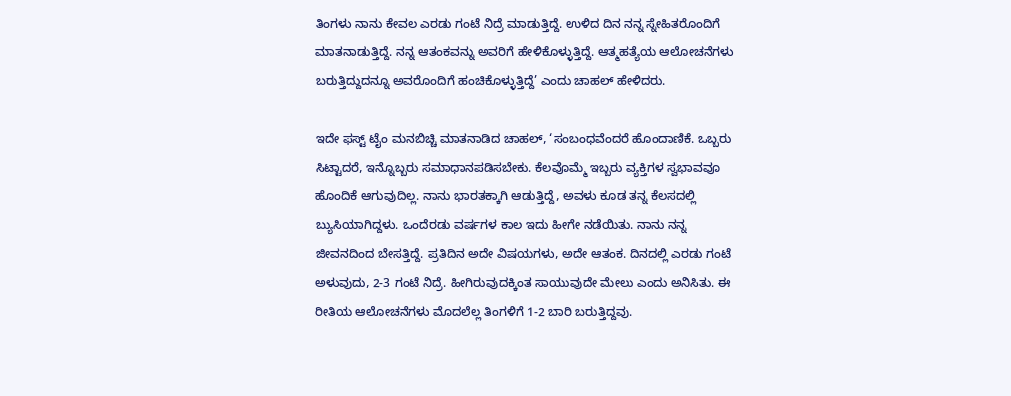ತಿಂಗಳು ನಾನು ಕೇವಲ ಎರಡು ಗಂಟೆ ನಿದ್ರೆ ಮಾಡುತ್ತಿದ್ದೆ. ಉಳಿದ ದಿನ ನನ್ನ ಸ್ನೇಹಿತರೊಂದಿಗೆ ಮಾತನಾಡುತ್ತಿದ್ದೆ. ನನ್ನ ಆತಂಕವನ್ನು ಅವರಿಗೆ ಹೇಳಿಕೊಳ್ಳುತ್ತಿದ್ದೆ. ಆತ್ಮಹತ್ಯೆಯ ಆಲೋಚನೆಗಳು ಬರುತ್ತಿದ್ದುದನ್ನೂ ಅವರೊಂದಿಗೆ ಹಂಚಿಕೊಳ್ಳುತ್ತಿದ್ದೆ’ ಎಂದು ಚಾಹಲ್ ಹೇಳಿದರು.

ಇದೇ ಫಸ್ಟ್ ಟೈಂ ಮನಬಿಚ್ಚಿ ಮಾತನಾಡಿದ ಚಾಹಲ್, ‘ಸಂಬಂಧವೆಂದರೆ ಹೊಂದಾಣಿಕೆ. ಒಬ್ಬರು ಸಿಟ್ಟಾದರೆ, ಇನ್ನೊಬ್ಬರು ಸಮಾಧಾನಪಡಿಸಬೇಕು. ಕೆಲವೊಮ್ಮೆ ಇಬ್ಬರು ವ್ಯಕ್ತಿಗಳ ಸ್ವಭಾವವೂ ಹೊಂದಿಕೆ ಆಗುವುದಿಲ್ಲ. ನಾನು ಭಾರತಕ್ಕಾಗಿ ಆಡುತ್ತಿದ್ದೆ, ಅವಳು ಕೂಡ ತನ್ನ ಕೆಲಸದಲ್ಲಿ ಬ್ಯುಸಿಯಾಗಿದ್ದಳು. ಒಂದೆರಡು ವರ್ಷಗಳ ಕಾಲ ಇದು ಹೀಗೇ ನಡೆಯಿತು. ನಾನು ನನ್ನ ಜೀವನದಿಂದ ಬೇಸತ್ತಿದ್ದೆ. ಪ್ರತಿದಿನ ಅದೇ ವಿಷಯಗಳು, ಅದೇ ಆತಂಕ. ದಿನದಲ್ಲಿ ಎರಡು ಗಂಟೆ ಅಳುವುದು, 2-3 ಗಂಟೆ ನಿದ್ರೆ. ಹೀಗಿರುವುದಕ್ಕಿಂತ ಸಾಯುವುದೇ ಮೇಲು ಎಂದು ಅನಿಸಿತು. ಈ ರೀತಿಯ ಆಲೋಚನೆಗಳು ಮೊದಲೆಲ್ಲ ತಿಂಗಳಿಗೆ 1-2 ಬಾರಿ ಬರುತ್ತಿದ್ದವು.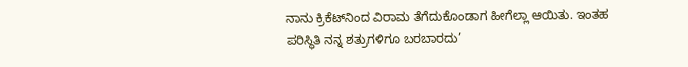ನಾನು ಕ್ರಿಕೆಟ್‌ನಿಂದ ವಿರಾಮ ತೆಗೆದುಕೊಂಡಾಗ ಹೀಗೆಲ್ಲಾ ಆಯಿತು. ಇಂತಹ ಪರಿಸ್ಥಿತಿ ನನ್ನ ಶತ್ರುಗಳಿಗೂ ಬರಬಾರದು’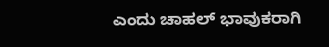ಎಂದು ಚಾಹಲ್ ಭಾವುಕರಾಗಿ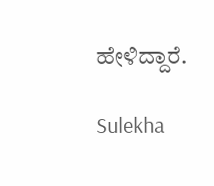ಹೇಳಿದ್ದಾರೆ.

Sulekha